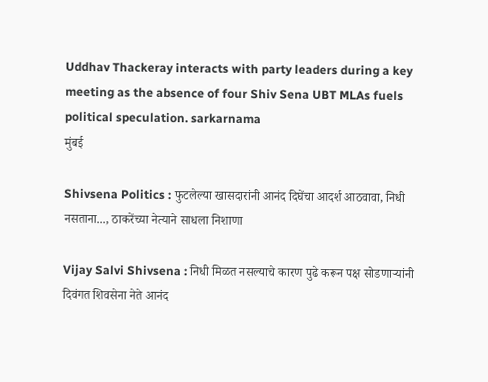Uddhav Thackeray interacts with party leaders during a key meeting as the absence of four Shiv Sena UBT MLAs fuels political speculation. sarkarnama
मुंबई

Shivsena Politics : फुटलेल्या खासदारांनी आनंद दिघेंचा आदर्श आठवावा, निधी नसताना..., ठाकरेंच्या नेत्याने साधला निशाणा

Vijay Salvi Shivsena : निधी मिळत नसल्याचे कारण पुढे करून पक्ष सोडणाऱ्यांनी दिवंगत शिवसेना नेते आनंद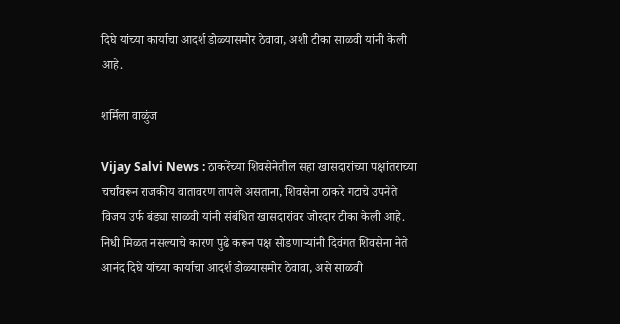दिघे यांच्या कार्याचा आदर्श डोळ्यासमोर ठेवावा, अशी टीका साळवी यांनी केली आहे.

शर्मिला वाळुंज

Vijay Salvi News : ठाकरेंच्या शिवसेनेतील सहा खासदारांच्या पक्षांतराच्या चर्चांवरून राजकीय वातावरण तापले असताना, शिवसेना ठाकरे गटाचे उपनेते विजय उर्फ बंड्या साळवी यांनी संबंधित खासदारांवर जोरदार टीका केली आहे. निधी मिळत नसल्याचे कारण पुढे करून पक्ष सोडणाऱ्यांनी दिवंगत शिवसेना नेते आनंद दिघे यांच्या कार्याचा आदर्श डोळ्यासमोर ठेवावा, असे साळवी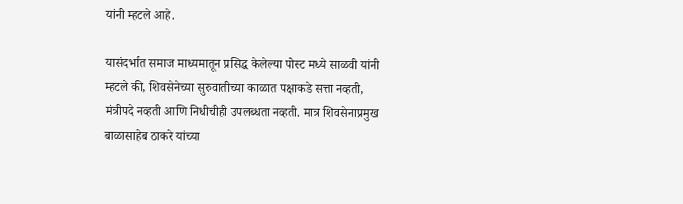यांनी म्हटले आहे.

यासंदर्भात समाज माध्यमातून प्रसिद्ध केलेल्या पोस्ट मध्ये साळवी यांनी म्हटले की, शिवसेनेच्या सुरुवातीच्या काळात पक्षाकडे सत्ता नव्हती, मंत्रीपदे नव्हती आणि निधीचीही उपलब्धता नव्हती. मात्र शिवसेनाप्रमुख बाळासाहेब ठाकरे यांच्या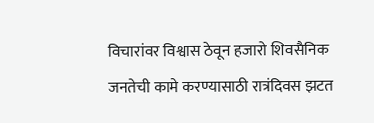विचारांवर विश्वास ठेवून हजारो शिवसैनिक जनतेची कामे करण्यासाठी रात्रंदिवस झटत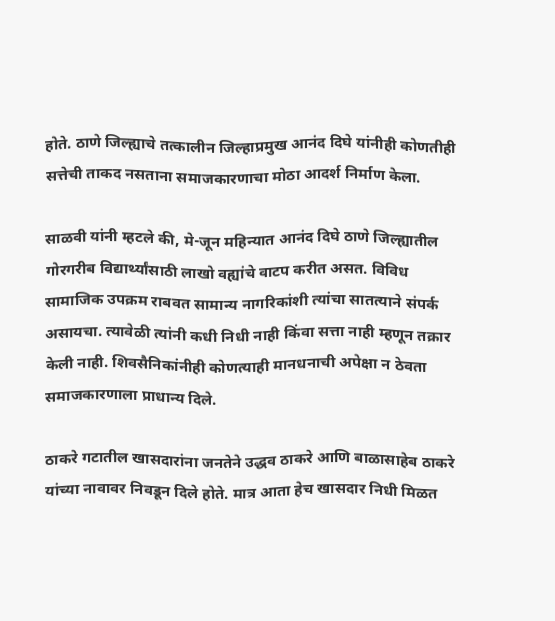होते. ठाणे जिल्ह्याचे तत्कालीन जिल्हाप्रमुख आनंद दिघे यांनीही कोणतीही सत्तेची ताकद नसताना समाजकारणाचा मोठा आदर्श निर्माण केला.

साळवी यांनी म्हटले की, मे-जून महिन्यात आनंद दिघे ठाणे जिल्ह्यातील गोरगरीब विद्यार्थ्यांसाठी लाखो वह्यांचे वाटप करीत असत. विविध सामाजिक उपक्रम राबवत सामान्य नागरिकांशी त्यांचा सातत्याने संपर्क असायचा. त्यावेळी त्यांनी कधी निधी नाही किंवा सत्ता नाही म्हणून तक्रार केली नाही. शिवसैनिकांनीही कोणत्याही मानधनाची अपेक्षा न ठेवता समाजकारणाला प्राधान्य दिले.

ठाकरे गटातील खासदारांना जनतेने उद्धव ठाकरे आणि बाळासाहेब ठाकरे यांच्या नावावर निवडून दिले होते. मात्र आता हेच खासदार निधी मिळत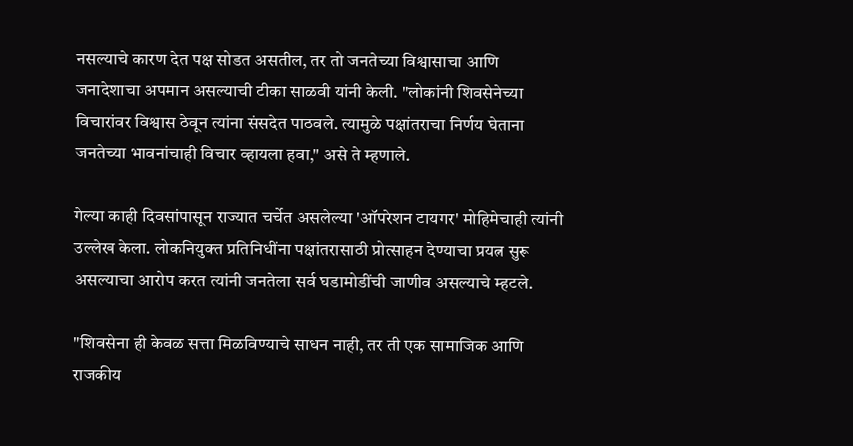नसल्याचे कारण देत पक्ष सोडत असतील, तर तो जनतेच्या विश्वासाचा आणि जनादेशाचा अपमान असल्याची टीका साळवी यांनी केली. "लोकांनी शिवसेनेच्या विचारांवर विश्वास ठेवून त्यांना संसदेत पाठवले. त्यामुळे पक्षांतराचा निर्णय घेताना जनतेच्या भावनांचाही विचार व्हायला हवा," असे ते म्हणाले.

गेल्या काही दिवसांपासून राज्यात चर्चेत असलेल्या 'ऑपरेशन टायगर' मोहिमेचाही त्यांनी उल्लेख केला. लोकनियुक्त प्रतिनिधींना पक्षांतरासाठी प्रोत्साहन देण्याचा प्रयत्न सुरू असल्याचा आरोप करत त्यांनी जनतेला सर्व घडामोडींची जाणीव असल्याचे म्हटले.

"शिवसेना ही केवळ सत्ता मिळविण्याचे साधन नाही, तर ती एक सामाजिक आणि राजकीय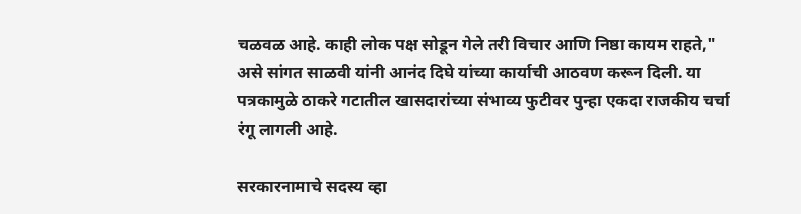चळवळ आहे. काही लोक पक्ष सोडून गेले तरी विचार आणि निष्ठा कायम राहते," असे सांगत साळवी यांनी आनंद दिघे यांच्या कार्याची आठवण करून दिली. या पत्रकामुळे ठाकरे गटातील खासदारांच्या संभाव्य फुटीवर पुन्हा एकदा राजकीय चर्चा रंगू लागली आहे.

सरकारनामाचे सदस्य व्हा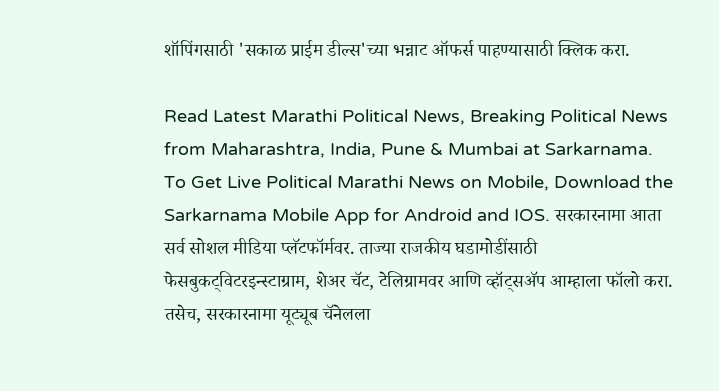शॉपिंगसाठी 'सकाळ प्राईम डील्स'च्या भन्नाट ऑफर्स पाहण्यासाठी क्लिक करा.

Read Latest Marathi Political News, Breaking Political News from Maharashtra, India, Pune & Mumbai at Sarkarnama. To Get Live Political Marathi News on Mobile, Download the Sarkarnama Mobile App for Android and IOS. सरकारनामा आता सर्व सोशल मीडिया प्लॅटफॉर्मवर. ताज्या राजकीय घडामोडींसाठी फेसबुकट्विटरइन्स्टाग्राम, शेअर चॅट, टेलिग्रामवर आणि व्हॉट्सॲप आम्हाला फॉलो करा. तसेच, सरकारनामा यूट्यूब चॅनेलला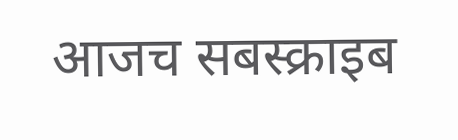आजच सबस्क्राइब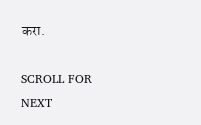करा.

SCROLL FOR NEXT